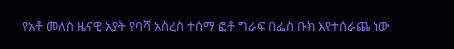የአቶ መለስ ዜናዊ አያት የባሻ አስረስ ተሰማ ፎቶ ግራፍ በፌስ ቡክ እየተሰራጨ ነው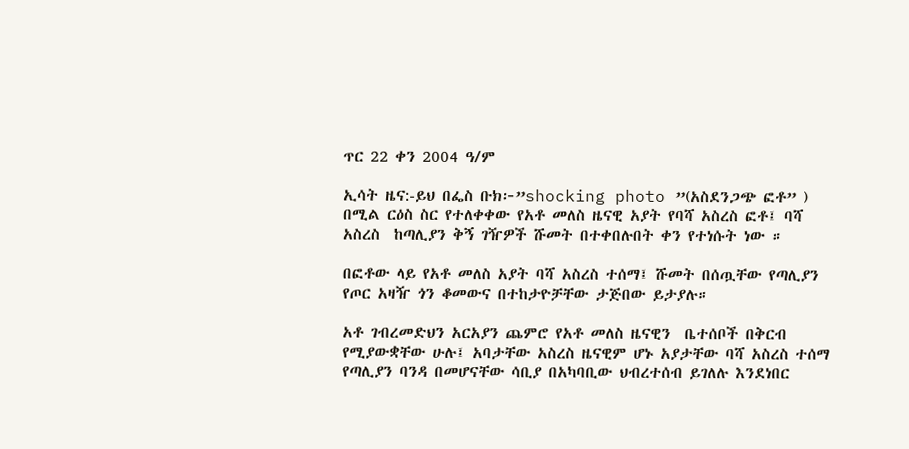ጥር 22 ቀን 2004 ዓ/ም

ኢሳት ዜና:-ይህ በፌስ ቡክ፦”shocking photo ”(አስደንጋጭ ፎቶ” ) በሚል ርዕስ ስር የተለቀቀው የአቶ መለስ ዜናዊ አያት የባሻ አስረስ ፎቶ፤ ባሻ አስረስ  ከጣሊያን ቅኝ ገዥዎች ሹመት በተቀበሉበት ቀን የተነሱት ነው ።

በፎቶው ላይ የአቶ መለስ አያት ባሻ አስረስ ተሰማ፤ ሹመት በሰጧቸው የጣሊያን የጦር አዛዥ ጎን ቆመውና በተከታዮቻቸው ታጅበው ይታያሉ።

አቶ ገብረመድህን አርአያን ጨምሮ የአቶ መለስ ዜናዊን  ቤተሰቦች በቅርብ የሚያውቋቸው ሁሉ፤ አባታቸው አስረስ ዜናዊም ሆኑ አያታቸው ባሻ አስረስ ተሰማ የጣሊያን ባንዳ በመሆናቸው ሳቢያ በአካባቢው ህብረተሰብ ይገለሉ እንደነበር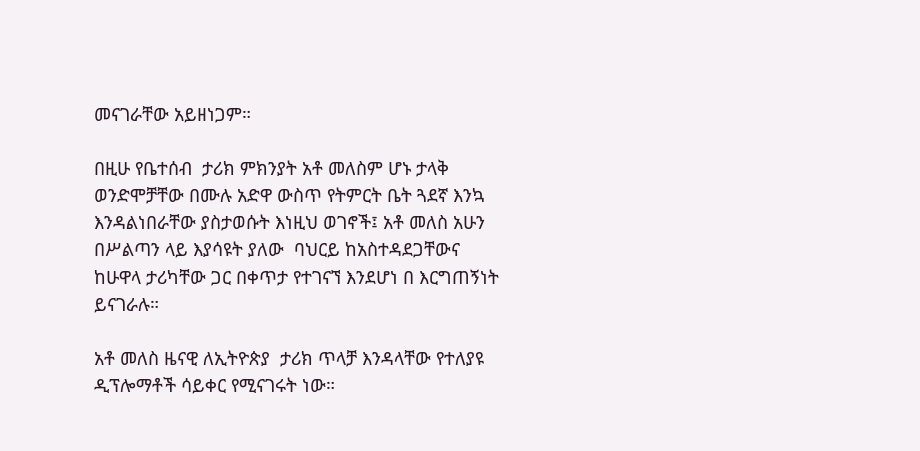መናገራቸው አይዘነጋም።

በዚሁ የቤተሰብ  ታሪክ ምክንያት አቶ መለስም ሆኑ ታላቅ ወንድሞቻቸው በሙሉ አድዋ ውስጥ የትምርት ቤት ጓደኛ እንኳ እንዳልነበራቸው ያስታወሱት እነዚህ ወገኖች፤ አቶ መለስ አሁን  በሥልጣን ላይ እያሳዩት ያለው  ባህርይ ከአስተዳደጋቸውና ከሁዋላ ታሪካቸው ጋር በቀጥታ የተገናኘ እንደሆነ በ እርግጠኝነት ይናገራሉ።

አቶ መለስ ዜናዊ ለኢትዮጵያ  ታሪክ ጥላቻ እንዳላቸው የተለያዩ ዲፕሎማቶች ሳይቀር የሚናገሩት ነው።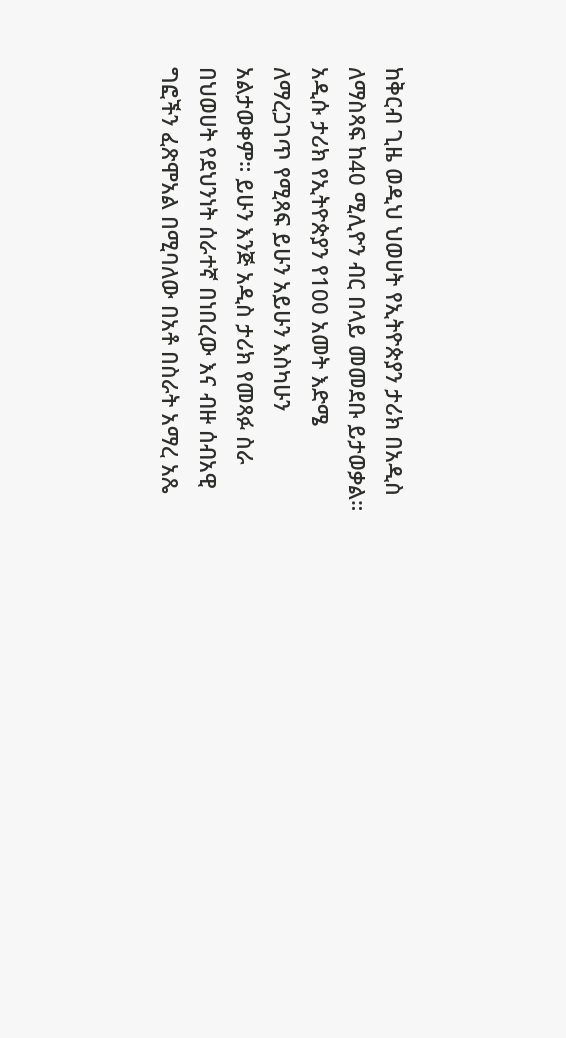ከቅርብ ጊዜ ወዲህ ህወሀት የኢትዮጵያን ታሪክ በአዲስ ለማስጻፍ ከ40 ሚሊዮን ብር በላይ መመደቡ ይታወቃል።  አዲሱ ታሪክ የኢትዮጵያን የ100 አመት እድሜ ለማረጋገጥ የሚጻፍ ይሁን አይሁን እስካሁን አልታወቀም። ይሁን እንጅ አዲስ ታሪክ የመጻፉ ስራ በህወሀት የደህንነት ሰራተኛ በነበረው እና ብዙ ሰብአዊ ግፎችን ፈጽሞአል በሚባለው በአቶ በስራት አማረ አጼ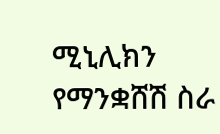ሚኒሊክን የማንቋሸሽ ስራ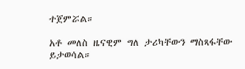ተጀምሯል።

አቶ መለስ ዜናዊም ግለ ታሪካቸውን ማስጻፋቸው ይታወሳል።